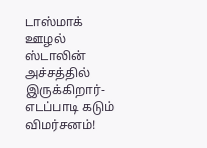டாஸ்மாக் ஊழல் ஸ்டாலின் அச்சத்தில் இருக்கிறார்- எடப்பாடி கடும் விமர்சனம்!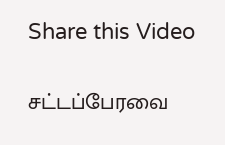Share this Video

சட்டப்பேரவை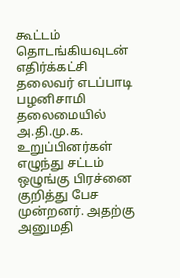கூட்டம் தொடங்கியவுடன் எதிர்க்கட்சி தலைவர் எடப்பாடி பழனிசாமி தலைமையில் அ.தி.மு.க. உறுப்பினர்கள் எழுந்து சட்டம் ஒழுங்கு பிரச்னை குறித்து பேச முன்றனர். அதற்கு அனுமதி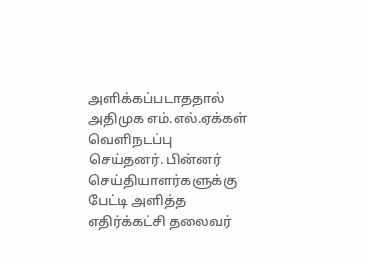அளிக்கப்படாததால் அதிமுக எம்.எல்.ஏக்கள் வெளிநடப்பு செய்தனர். பின்னர் செய்தியாளர்களுக்கு பேட்டி அளித்த எதிர்க்கட்சி தலைவர்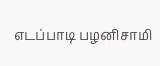எடப்பாடி பழனிசாமி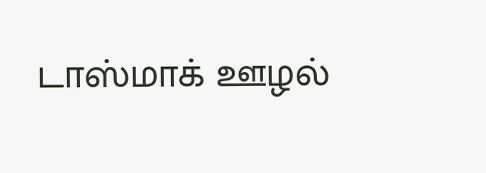டாஸ்மாக் ஊழல்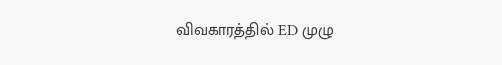விவகாரத்தில் ED முழு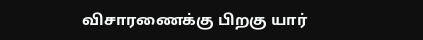விசாரணைக்கு பிறகு யார்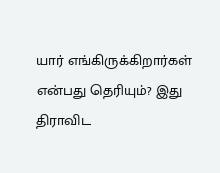யார் எங்கிருக்கிறார்கள் என்பது தெரியும்? இது திராவிட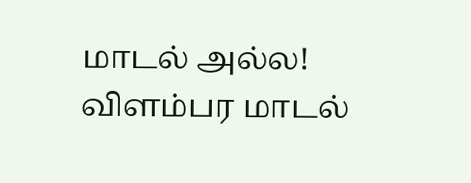மாடல் அல்ல! விளம்பர மாடல்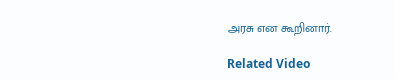அரசு என கூறினார்.

Related Video